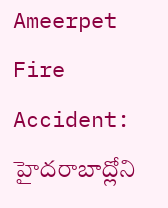Ameerpet Fire Accident: హైదరాబాద్లోని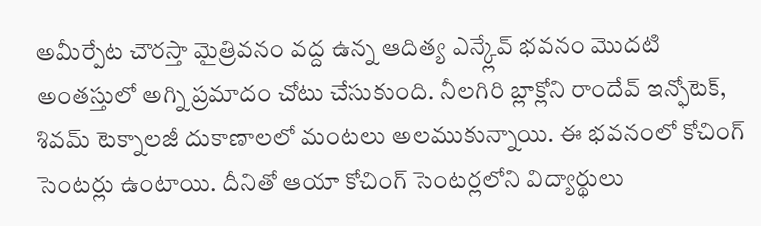అమీర్పేట చౌరస్తా మైత్రివనం వద్ద ఉన్న ఆదిత్య ఎన్క్లేవ్ భవనం మొదటి అంతస్తులో అగ్ని ప్రమాదం చోటు చేసుకుంది. నీలగిరి బ్లాక్లోని రాందేవ్ ఇన్ఫోటెక్, శివమ్ టెక్నాలజీ దుకాణాలలో మంటలు అలముకున్నాయి. ఈ భవనంలో కోచింగ్ సెంటర్లు ఉంటాయి. దీనితో ఆయా కోచింగ్ సెంటర్లలోని విద్యార్థులు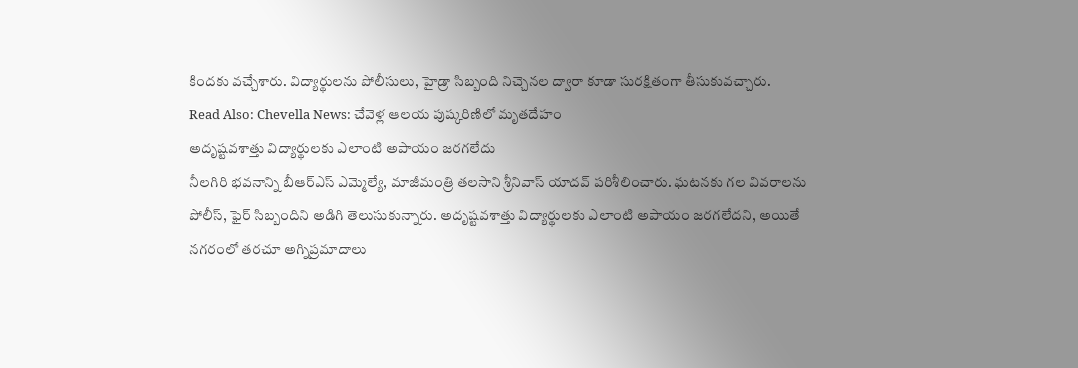కిందకు వచ్చేశారు. విద్యార్థులను పోలీసులు, హైడ్రా సిబ్బంది నిచ్చెనల ద్వారా కూడా సురక్షితంగా తీసుకువచ్చారు.
Read Also: Chevella News: చేవెళ్ల ఆలయ పుష్కరిణిలో మృతదేహం
అదృష్టవశాత్తు విద్యార్థులకు ఎలాంటి అపాయం జరగలేదు
నీలగిరి భవనాన్ని బీఆర్ఎస్ ఎమ్మెల్యే, మాజీమంత్రి తలసాని శ్రీనివాస్ యాదవ్ పరిశీలించారు. ఘటనకు గల వివరాలను పోలీస్, ఫైర్ సిబ్బందిని అడిగి తెలుసుకున్నారు. అదృష్టవశాత్తు విద్యార్థులకు ఎలాంటి అపాయం జరగలేదని, అయితే నగరంలో తరచూ అగ్నిప్రమాదాలు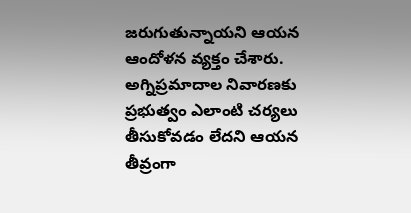జరుగుతున్నాయని ఆయన ఆందోళన వ్యక్తం చేశారు. అగ్నిప్రమాదాల నివారణకు ప్రభుత్వం ఎలాంటి చర్యలు తీసుకోవడం లేదని ఆయన తీవ్రంగా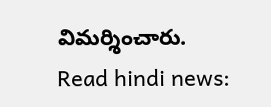విమర్శించారు.
Read hindi news: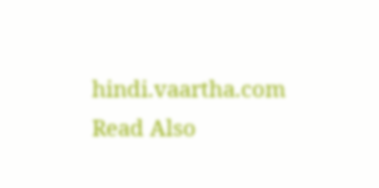hindi.vaartha.com
Read Also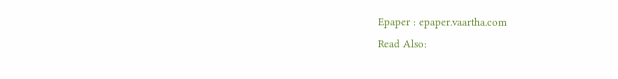Epaper : epaper.vaartha.com
Read Also: